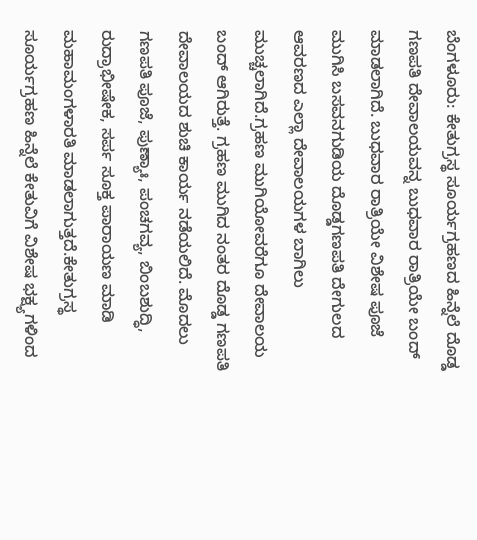ಬೆಂಗಳೂರು: ಕೇತುಗ್ರಸ್ಥ ಸೂರ್ಯಗ್ರಹಣದ ಹಿನ್ನೆಲೆ ದೊಡ್ಡ ಗಣಪತಿ ದೇವಾಲಯವನ್ನ ಬುಧವಾರ ರಾತ್ರಿಯೇ ಬಂದ್ ಮಾಡಲಾಗಿದೆ. ಬುಧವಾರ ರಾತ್ರಿಯೇ ವಿಶೇಷ ಪೂಜೆ ಮುಗಿಸಿ ಬಸವನಗುಡಿಯ ದೊಡ್ಡಗಣಪತಿ ದೇಗುಲದ ಆವರಣದ ಎಲ್ಲಾ ದೇವಾಲಯಗಳ ಬಾಗಿಲು ಮುಚ್ಚಲಾಗಿದೆ.ಗ್ರಹಣ ಮುಗಿಯೋವರೆಗೂ ದೇವಾಲಯ ಬಂದ್ ಆಗಿರುತ್ತೆ. ಗ್ರಹಣ ಮುಗಿದ ನಂತರ ದೊಡ್ಡ ಗಣಪತಿ ದೇವಾಲಯದ ಶುಚಿ ಕಾರ್ಯ ನಡೆಯಲಿದೆ. ಮೊದಲು ಗಣಪತಿ ಪೂಜೆ, ಪುಣ್ಯಾಃ, ಪಂಚಗವ್ಯ, ಬಿಂಬಶುದ್ಧಿ, ರುದ್ರಾಭೀಷೇಕ, ಸರ್ಪ ಸೂಕ್ತ ಪಾರಾಯಣ ಮಾಡಿ ಮಹಾಮಂಗಳಾರತಿ ಮಾಡಲಾಗುತ್ತದೆ.ಕೇತುಗ್ರಸ್ಥ ಸೂರ್ಯಗ್ರಹಣ ಹಿನ್ನೆಲೆ ಕೇತುವಿಗೆ ವಿಶೇಷ ಭಕ್ಷ್ಯಗಳಿಂದ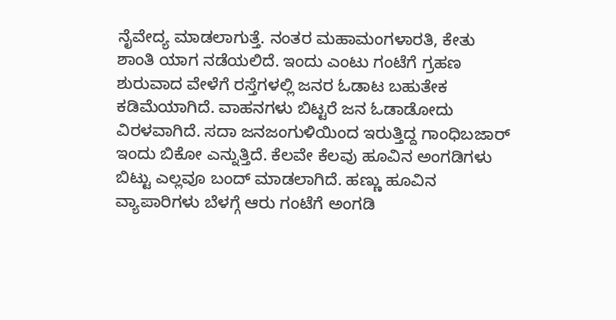ನೈವೇದ್ಯ ಮಾಡಲಾಗುತ್ತೆ. ನಂತರ ಮಹಾಮಂಗಳಾರತಿ, ಕೇತು ಶಾಂತಿ ಯಾಗ ನಡೆಯಲಿದೆ. ಇಂದು ಎಂಟು ಗಂಟೆಗೆ ಗ್ರಹಣ ಶುರುವಾದ ವೇಳೆಗೆ ರಸ್ತೆಗಳಲ್ಲಿ ಜನರ ಓಡಾಟ ಬಹುತೇಕ ಕಡಿಮೆಯಾಗಿದೆ. ವಾಹನಗಳು ಬಿಟ್ಟರೆ ಜನ ಓಡಾಡೋದು ವಿರಳವಾಗಿದೆ. ಸದಾ ಜನಜಂಗುಳಿಯಿಂದ ಇರುತ್ತಿದ್ದ ಗಾಂಧಿಬಜಾರ್ ಇಂದು ಬಿಕೋ ಎನ್ನುತ್ತಿದೆ. ಕೆಲವೇ ಕೆಲವು ಹೂವಿನ ಅಂಗಡಿಗಳು ಬಿಟ್ಟು ಎಲ್ಲವೂ ಬಂದ್ ಮಾಡಲಾಗಿದೆ. ಹಣ್ಣು ಹೂವಿನ ವ್ಯಾಪಾರಿಗಳು ಬೆಳಗ್ಗೆ ಆರು ಗಂಟೆಗೆ ಅಂಗಡಿ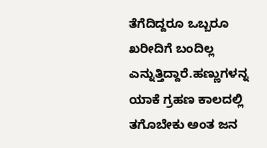ತೆಗೆದಿದ್ದರೂ ಒಬ್ಬರೂ ಖರೀದಿಗೆ ಬಂದಿಲ್ಲ ಎನ್ನುತ್ತಿದ್ದಾರೆ.ಹಣ್ಣುಗಳನ್ನ ಯಾಕೆ ಗ್ರಹಣ ಕಾಲದಲ್ಲಿ ತಗೊಬೇಕು ಅಂತ ಜನ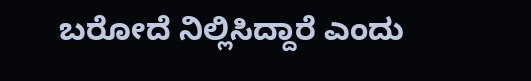ಬರೋದೆ ನಿಲ್ಲಿಸಿದ್ದಾರೆ ಎಂದು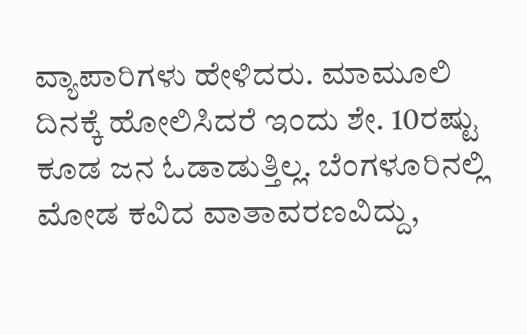ವ್ಯಾಪಾರಿಗಳು ಹೇಳಿದರು. ಮಾಮೂಲಿ ದಿನಕ್ಕೆ ಹೋಲಿಸಿದರೆ ಇಂದು ಶೇ. 10ರಷ್ಟು ಕೂಡ ಜನ ಓಡಾಡುತ್ತಿಲ್ಲ. ಬೆಂಗಳೂರಿನಲ್ಲಿ ಮೋಡ ಕವಿದ ವಾತಾವರಣವಿದ್ದು,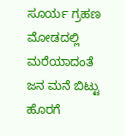ಸೂರ್ಯ ಗ್ರಹಣ ಮೋಡದಲ್ಲಿ ಮರೆಯಾದಂತೆ ಜನ ಮನೆ ಬಿಟ್ಟು ಹೊರಗೆ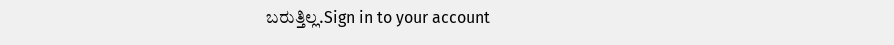ಬರುತ್ತಿಲ್ಲ.Sign in to your account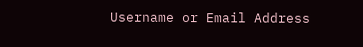Username or Email Address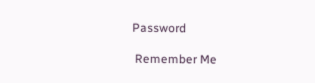Password

 Remember Me